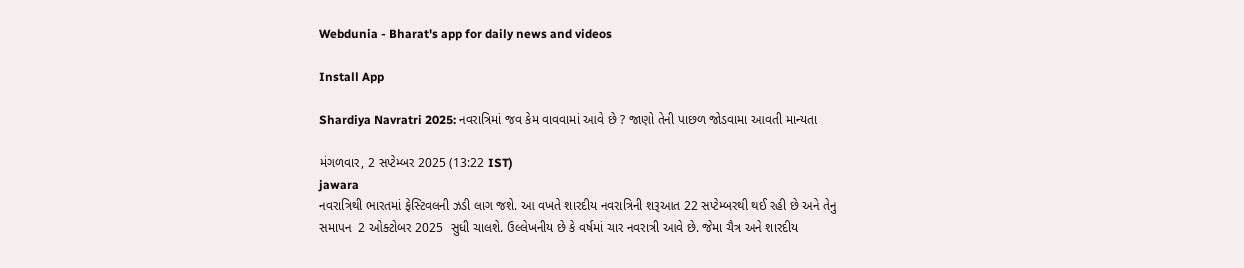Webdunia - Bharat's app for daily news and videos

Install App

Shardiya Navratri 2025: નવરાત્રિમાં જવ કેમ વાવવામાં આવે છે ? જાણો તેની પાછળ જોડવામા આવતી માન્યતા

મંગળવાર, 2 સપ્ટેમ્બર 2025 (13:22 IST)
jawara
નવરાત્રિથી ભારતમાં ફેસ્ટિવલની ઝડી લાગ જશે. આ વખતે શારદીય નવરાત્રિની શરૂઆત 22 સપ્ટેમ્બરથી થઈ રહી છે અને તેનુ સમાપન  2 ઓક્ટોબર 2025  સુધી ચાલશે. ઉલ્લેખનીય છે કે વર્ષમાં ચાર નવરાત્રી આવે છે. જેમા ચૈત્ર અને શારદીય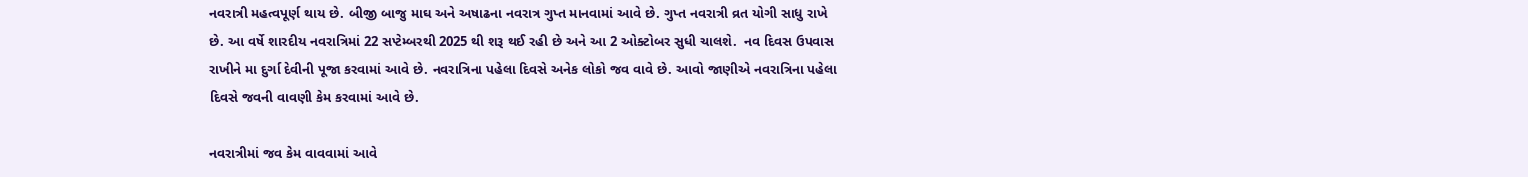નવરાત્રી મહત્વપૂર્ણ થાય છે. બીજી બાજુ માઘ અને અષાઢના નવરાત્ર ગુપ્ત માનવામાં આવે છે. ગુપ્ત નવરાત્રી વ્રત યોગી સાધુ રાખે છે. આ વર્ષે શારદીય નવરાત્રિમાં 22 સપ્ટેમ્બરથી 2025 થી શરૂ થઈ રહી છે અને આ 2 ઓક્ટોબર સુધી ચાલશે.  નવ દિવસ ઉપવાસ રાખીને મા દુર્ગા દેવીની પૂજા કરવામાં આવે છે. નવરાત્રિના પહેલા દિવસે અનેક લોકો જવ વાવે છે. આવો જાણીએ નવરાત્રિના પહેલા દિવસે જવની વાવણી કેમ કરવામાં આવે છે.

નવરાત્રીમાં જવ કેમ વાવવામાં આવે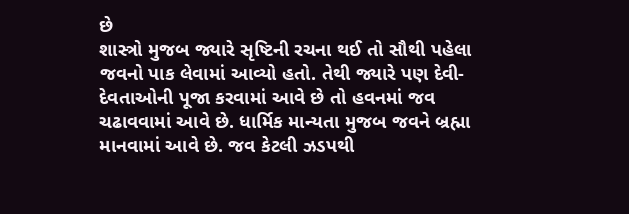છે
શાસ્ત્રો મુજબ જ્યારે સૃષ્ટિની રચના થઈ તો સૌથી પહેલા જવનો પાક લેવામાં આવ્યો હતો. તેથી જ્યારે પણ દેવી-દેવતાઓની પૂજા કરવામાં આવે છે તો હવનમાં જવ ચઢાવવામાં આવે છે. ધાર્મિક માન્યતા મુજબ જવને બ્રહ્મા માનવામાં આવે છે. જવ કેટલી ઝડપથી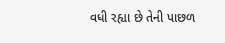વધી રહ્યા છે તેની પાછળ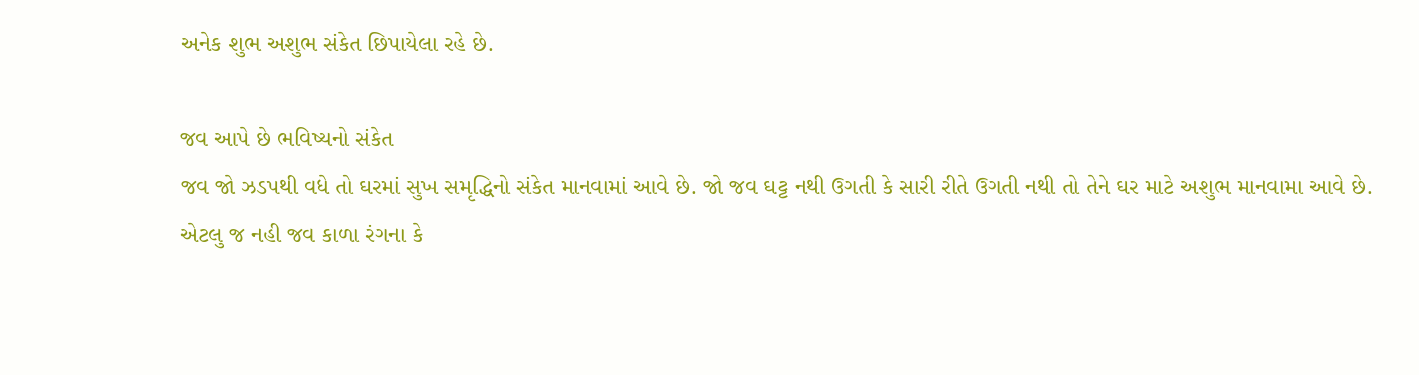અનેક શુભ અશુભ સંકેત છિપાયેલા રહે છે.

જવ આપે છે ભવિષ્યનો સંકેત
જવ જો ઝડપથી વધે તો ઘરમાં સુખ સમૃદ્ધિનો સંકેત માનવામાં આવે છે. જો જવ ઘટ્ટ નથી ઉગતી કે સારી રીતે ઉગતી નથી તો તેને ઘર માટે અશુભ માનવામા આવે છે. એટલુ જ નહી જવ કાળા રંગના કે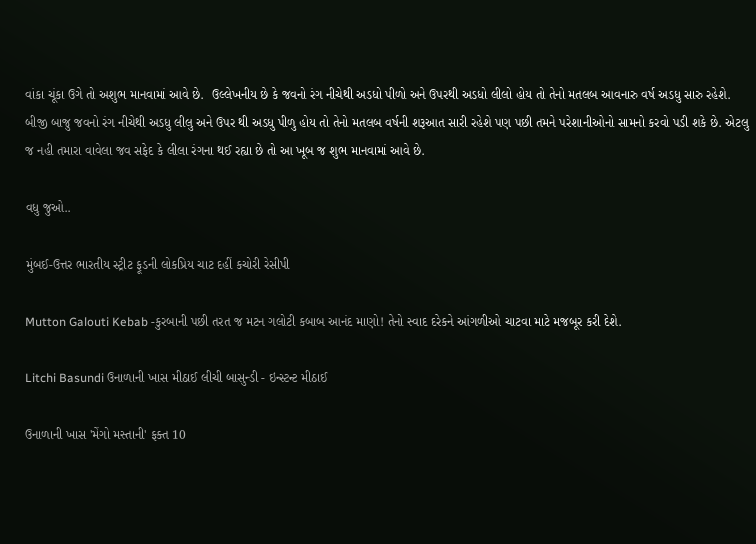વાંકા ચૂંકા ઉગે તો અશુભ માનવામાં આવે છે.  ઉલ્લેખનીય છે કે જવનો રંગ નીચેથી અડધો પીળો અને ઉપરથી અડધો લીલો હોય તો તેનો મતલબ આવનારુ વર્ષ અડધુ સારુ રહેશે.  બીજી બાજુ જવનો રંગ નીચેથી અડધુ લીલુ અને ઉપર થી અડધુ પીળુ હોય તો તેનો મતલબ વર્ષની શરૂઆત સારી રહેશે પણ પછી તમને પરેશાનીઓનો સામનો કરવો પડી શકે છે. એટલુ જ નહી તમારા વાવેલા જવ સફેદ કે લીલા રંગના થઈ રહ્યા છે તો આ ખૂબ જ શુભ માનવામાં આવે છે.

વધુ જુઓ..

મુંબઈ-ઉત્તર ભારતીય સ્ટ્રીટ ફૂડની લોકપ્રિય ચાટ દહીં કચોરી રેસીપી

Mutton Galouti Kebab -કુરબાની પછી તરત જ મટન ગલોટી કબાબ આનંદ માણો! તેનો સ્વાદ દરેકને આંગળીઓ ચાટવા માટે મજબૂર કરી દેશે.

Litchi Basundi ઉનાળાની ખાસ મીઠાઈ લીચી બાસુન્ડી - ઇન્સ્ટન્ટ મીઠાઈ

ઉનાળાની ખાસ 'મેંગો મસ્તાની' ફક્ત 10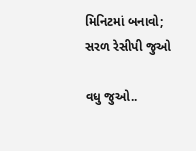મિનિટમાં બનાવો; સરળ રેસીપી જુઓ

વધુ જુઓ..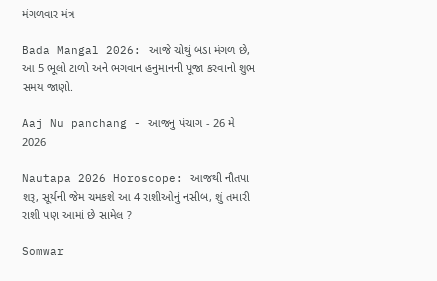મંગળવાર મંત્ર

Bada Mangal 2026: આજે ચોથું બડા મંગળ છે, આ 5 ભૂલો ટાળો અને ભગવાન હનુમાનની પૂજા કરવાનો શુભ સમય જાણો.

Aaj Nu panchang - આજનુ પંચાગ - 26 મે 2026

Nautapa 2026 Horoscope: આજથી નૌતપા શરૂ, સૂર્યની જેમ ચમકશે આ 4 રાશીઓનું નસીબ, શું તમારી રાશી પણ આમાં છે સામેલ ?

Somwar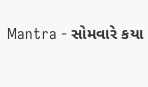Mantra - સોમવારે કયા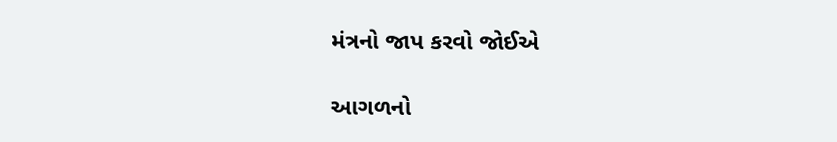મંત્રનો જાપ કરવો જોઈએ

આગળનો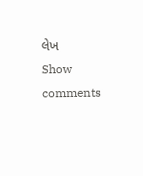લેખ
Show comments